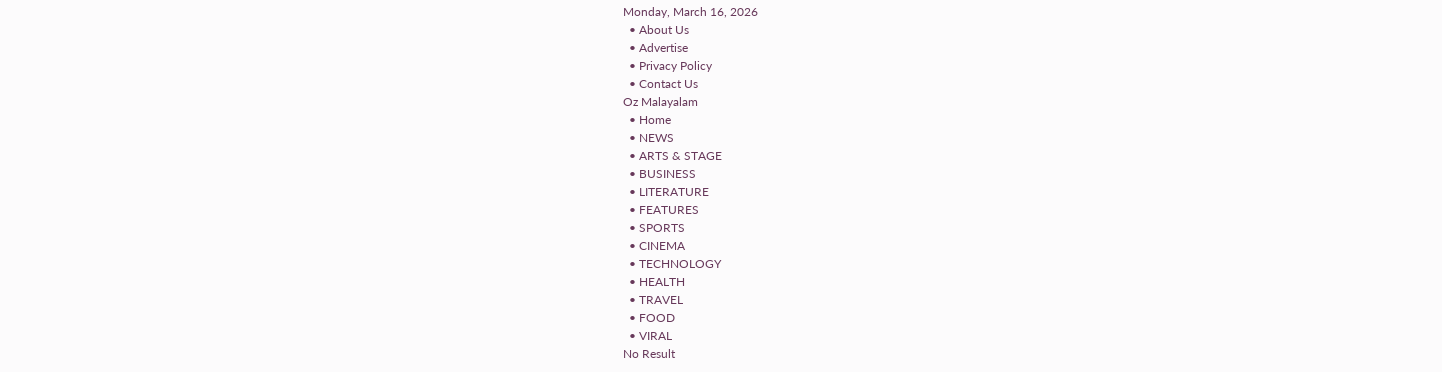Monday, March 16, 2026
  • About Us
  • Advertise
  • Privacy Policy
  • Contact Us
Oz Malayalam
  • Home
  • NEWS
  • ARTS & STAGE
  • BUSINESS
  • LITERATURE
  • FEATURES
  • SPORTS
  • CINEMA
  • TECHNOLOGY
  • HEALTH
  • TRAVEL
  • FOOD
  • VIRAL
No Result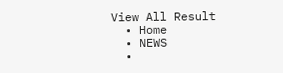View All Result
  • Home
  • NEWS
  •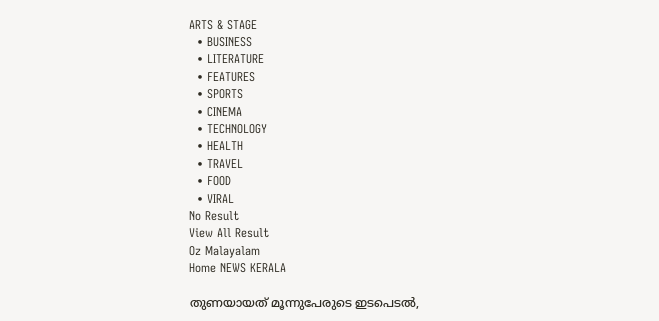ARTS & STAGE
  • BUSINESS
  • LITERATURE
  • FEATURES
  • SPORTS
  • CINEMA
  • TECHNOLOGY
  • HEALTH
  • TRAVEL
  • FOOD
  • VIRAL
No Result
View All Result
Oz Malayalam
Home NEWS KERALA

തുണയായത്‌ മൂന്നുപേരുടെ ഇടപെടൽ,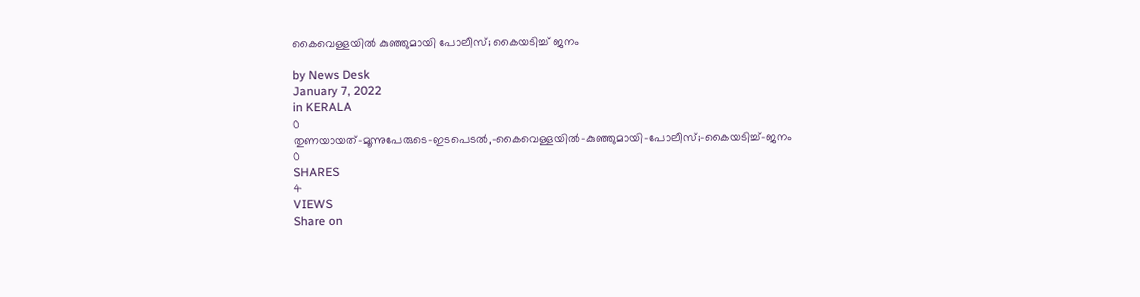കൈവെള്ളയിൽ കുഞ്ഞുമായി പോലീസ്‌; കൈയടിച്ച്‌ ജനം

by News Desk
January 7, 2022
in KERALA
0
തുണയായത്‌-മൂന്നുപേരുടെ-ഇടപെടൽ,-കൈവെള്ളയിൽ-കുഞ്ഞുമായി-പോലീസ്‌;-കൈയടിച്ച്‌-ജനം
0
SHARES
4
VIEWS
Share on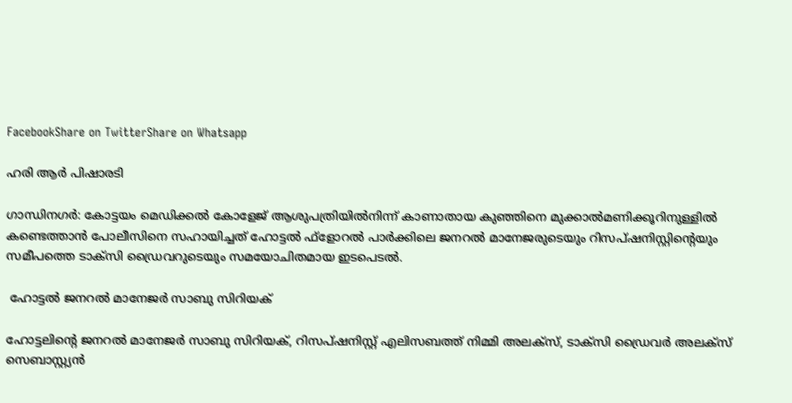FacebookShare on TwitterShare on Whatsapp

ഹരി ആർ പിഷാരടി

ഗാന്ധിനഗർ: കോട്ടയം മെഡിക്കൽ കോളേജ് ആശുപത്രിയിൽനിന്ന് കാണാതായ കുഞ്ഞിനെ മുക്കാൽമണിക്കൂറിനുള്ളിൽ കണ്ടെത്താൻ പോലീസിനെ സഹായിച്ചത് ഹോട്ടൽ ഫ്ളോറൽ പാർക്കിലെ ജനറൽ മാനേജരുടെയും റിസപ്ഷനിസ്റ്റിന്റെയും സമീപത്തെ ടാക്സി ഡ്രൈവറുടെയും സമയോചിതമായ ഇടപെടൽ.

 ഹോട്ടൽ ജനറൽ മാനേജർ സാബു സിറിയക്

ഹോട്ടലിന്റെ ജനറൽ മാനേജർ സാബു സിറിയക്, റിസപ്ഷനിസ്റ്റ് എലിസബത്ത് നിമ്മി അലക്സ്, ടാക്സി ഡ്രൈവർ അലക്സ് സെബാസ്റ്റ്യൻ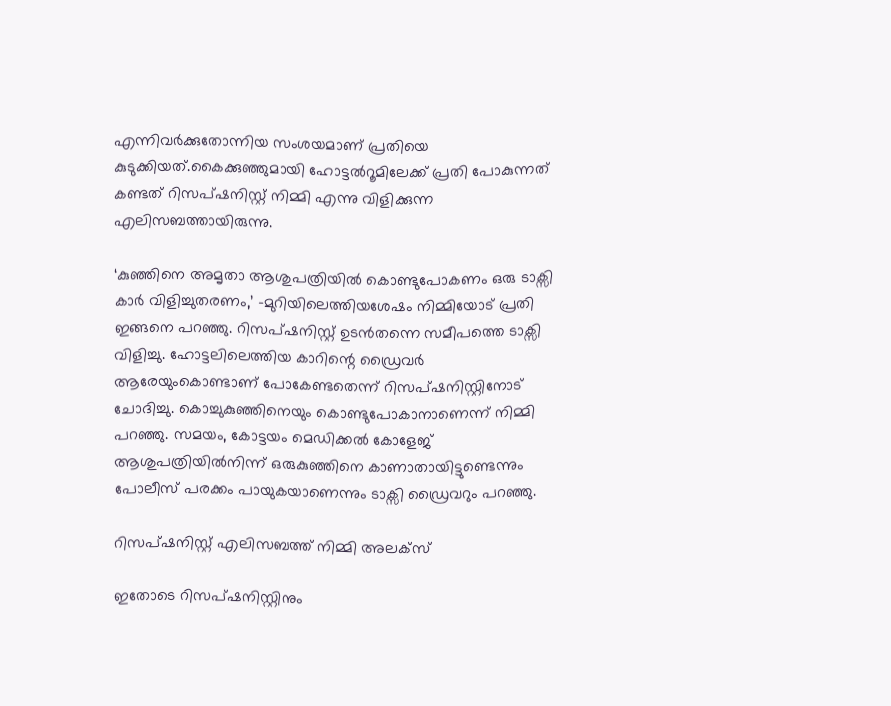എന്നിവർക്കുതോന്നിയ സംശയമാണ് പ്രതിയെ കുടുക്കിയത്.കൈക്കുഞ്ഞുമായി ഹോട്ടൽറൂമിലേക്ക് പ്രതി പോകുന്നത് കണ്ടത് റിസപ്ഷനിസ്റ്റ് നിമ്മി എന്നു വിളിക്കുന്ന എലിസബത്തായിരുന്നു.

‘കുഞ്ഞിനെ അമൃതാ ആശുപത്രിയിൽ കൊണ്ടുപോകണം ഒരു ടാക്സി കാർ വിളിച്ചുതരണം,’ -മുറിയിലെത്തിയശേഷം നിമ്മിയോട് പ്രതി ഇങ്ങനെ പറഞ്ഞു. റിസപ്ഷനിസ്റ്റ് ഉടൻതന്നെ സമീപത്തെ ടാക്സി വിളിച്ചു. ഹോട്ടലിലെത്തിയ കാറിന്റെ ഡ്രൈവർ ആരേയുംകൊണ്ടാണ് പോകേണ്ടതെന്ന് റിസപ്ഷനിസ്റ്റിനോട് ചോദിച്ചു. കൊച്ചുകുഞ്ഞിനെയും കൊണ്ടുപോകാനാണെന്ന് നിമ്മി പറഞ്ഞു. സമയം, കോട്ടയം മെഡിക്കൽ കോളേജ് ആശുപത്രിയിൽനിന്ന് ഒരുകുഞ്ഞിനെ കാണാതായിട്ടുണ്ടെന്നും പോലീസ് പരക്കം പായുകയാണെന്നും ടാക്സി ഡ്രൈവറും പറഞ്ഞു.

റിസപ്ഷനിസ്റ്റ് എലിസബത്ത് നിമ്മി അലക്സ്

ഇതോടെ റിസപ്ഷനിസ്റ്റിനും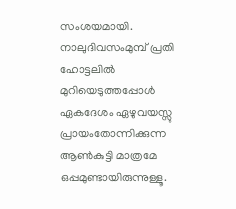സംശയമായി. നാലുദിവസംമുമ്പ് പ്രതി ഹോട്ടലിൽ മുറിയെടുത്തപ്പോൾ ഏകദേശം ഏഴുവയസ്സു പ്രായംതോന്നിക്കുന്ന ആൺകുട്ടി മാത്രമേ ഒപ്പമുണ്ടായിരുന്നുള്ളൂ.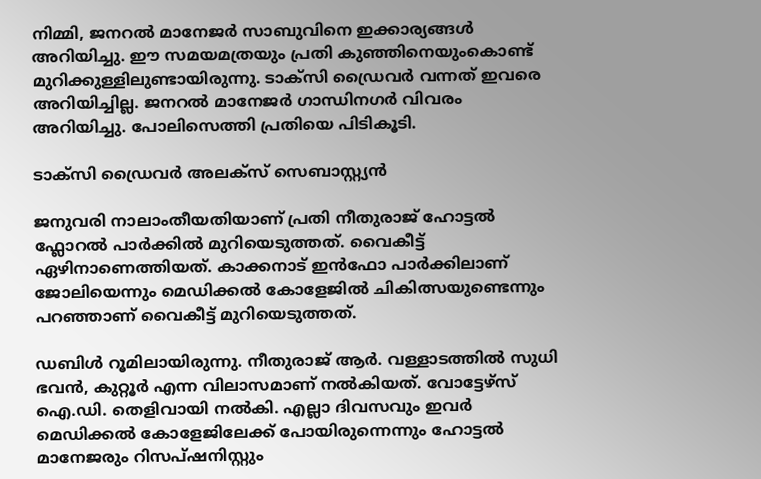നിമ്മി, ജനറൽ മാനേജർ സാബുവിനെ ഇക്കാര്യങ്ങൾ അറിയിച്ചു. ഈ സമയമത്രയും പ്രതി കുഞ്ഞിനെയുംകൊണ്ട് മുറിക്കുള്ളിലുണ്ടായിരുന്നു. ടാക്സി ഡ്രൈവർ വന്നത് ഇവരെ അറിയിച്ചില്ല. ജനറൽ മാനേജർ ഗാന്ധിനഗർ വിവരം അറിയിച്ചു. പോലിസെത്തി പ്രതിയെ പിടികൂടി.

ടാക്സി ഡ്രൈവർ അലക്സ് സെബാസ്റ്റ്യൻ

ജനുവരി നാലാംതീയതിയാണ് പ്രതി നീതുരാജ് ഹോട്ടൽ ഫ്ലോറൽ പാർക്കിൽ മുറിയെടുത്തത്. വൈകീട്ട് ഏഴിനാണെത്തിയത്. കാക്കനാട് ഇൻഫോ പാർക്കിലാണ് ജോലിയെന്നും മെഡിക്കൽ കോളേജിൽ ചികിത്സയുണ്ടെന്നും പറഞ്ഞാണ് വൈകീട്ട് മുറിയെടുത്തത്.

ഡബിൾ റൂമിലായിരുന്നു. നീതുരാജ് ആർ. വള്ളാടത്തിൽ സുധി ഭവൻ, കുറ്റൂർ എന്ന വിലാസമാണ് നൽകിയത്. വോട്ടേഴ്സ് ഐ.ഡി. തെളിവായി നൽകി. എല്ലാ ദിവസവും ഇവർ മെഡിക്കൽ കോളേജിലേക്ക് പോയിരുന്നെന്നും ഹോട്ടൽ മാനേജരും റിസപ്ഷനിസ്റ്റും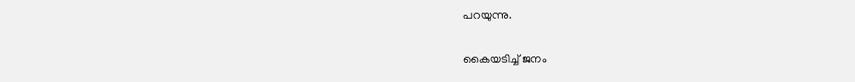പറയുന്നു.

കൈയടിച്ച് ജനം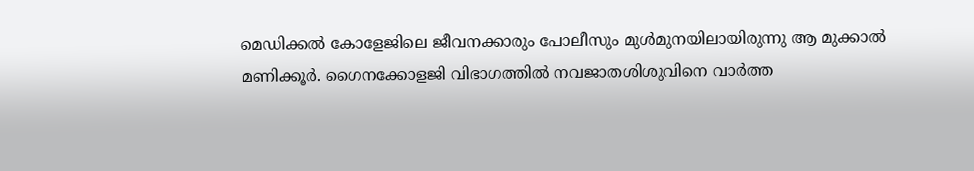മെഡിക്കൽ കോളേജിലെ ജീവനക്കാരും പോലീസും മുൾമുനയിലായിരുന്നു ആ മുക്കാൽ മണിക്കൂർ. ഗൈനക്കോളജി വിഭാഗത്തിൽ നവജാതശിശുവിനെ വാർത്ത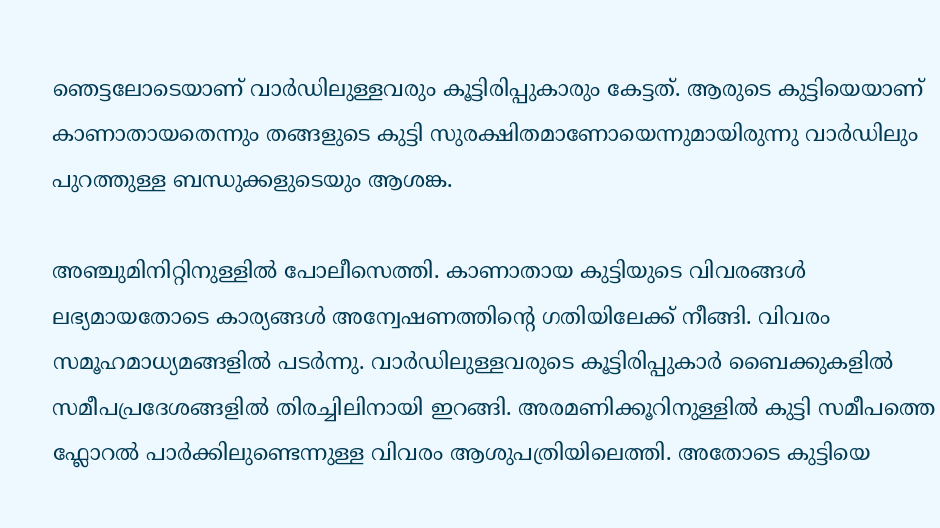ഞെട്ടലോടെയാണ് വാർഡിലുള്ളവരും കൂട്ടിരിപ്പുകാരും കേട്ടത്. ആരുടെ കുട്ടിയെയാണ് കാണാതായതെന്നും തങ്ങളുടെ കുട്ടി സുരക്ഷിതമാണോയെന്നുമായിരുന്നു വാർഡിലും പുറത്തുള്ള ബന്ധുക്കളുടെയും ആശങ്ക.

അഞ്ചുമിനിറ്റിനുള്ളിൽ പോലീസെത്തി. കാണാതായ കുട്ടിയുടെ വിവരങ്ങൾ ലഭ്യമായതോടെ കാര്യങ്ങൾ അന്വേഷണത്തിന്റെ ഗതിയിലേക്ക് നീങ്ങി. വിവരം സമൂഹമാധ്യമങ്ങളിൽ പടർന്നു. വാർഡിലുള്ളവരുടെ കൂട്ടിരിപ്പുകാർ ബൈക്കുകളിൽ സമീപപ്രദേശങ്ങളിൽ തിരച്ചിലിനായി ഇറങ്ങി. അരമണിക്കൂറിനുള്ളിൽ കുട്ടി സമീപത്തെ ഫ്ലോറൽ പാർക്കിലുണ്ടെന്നുള്ള വിവരം ആശുപത്രിയിലെത്തി. അതോടെ കുട്ടിയെ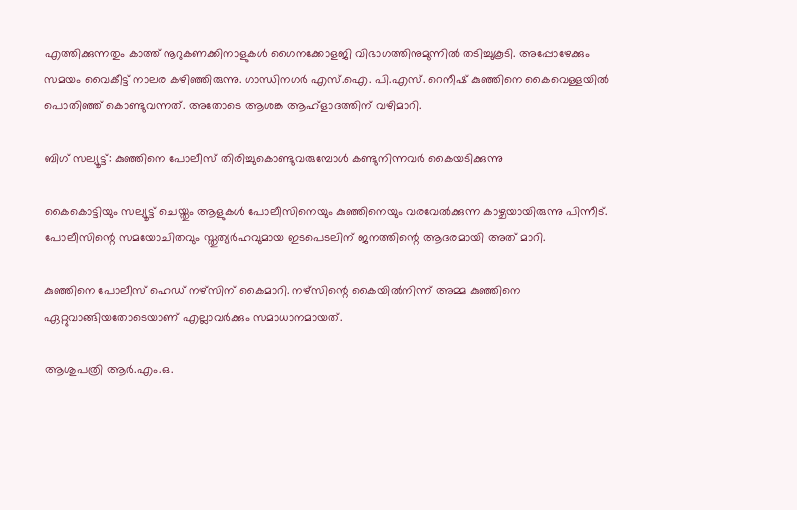എത്തിക്കുന്നതും കാത്ത് നൂറുകണക്കിനാളുകൾ ഗൈനക്കോളജി വിഭാഗത്തിനുമുന്നിൽ തടിച്ചുകൂടി. അപ്പോഴേക്കും സമയം വൈകീട്ട് നാലര കഴിഞ്ഞിരുന്നു. ഗാന്ധിനഗർ എസ്.ഐ. പി.എസ്. റെനീഷ് കുഞ്ഞിനെ കൈവെള്ളയിൽ പൊതിഞ്ഞ് കൊണ്ടുവന്നത്. അതോടെ ആശങ്ക ആഹ്ളാദത്തിന് വഴിമാറി.

ബിഗ് സല്യൂട്ട്: കുഞ്ഞിനെ പോലീസ് തിരിച്ചുകൊണ്ടുവരുമ്പോൾ കണ്ടുനിന്നവർ കൈയടിക്കുന്നു

കൈകൊട്ടിയും സല്യൂട്ട് ചെയ്തും ആളുകൾ പോലീസിനെയും കുഞ്ഞിനെയും വരവേൽക്കുന്ന കാഴ്ചയായിരുന്നു പിന്നീട്. പോലീസിന്റെ സമയോചിതവും സ്തുത്യർഹവുമായ ഇടപെടലിന് ജനത്തിന്റെ ആദരമായി അത് മാറി.

കുഞ്ഞിനെ പോലീസ് ഹെഡ് നഴ്സിന് കൈമാറി. നഴ്സിന്റെ കൈയിൽനിന്ന് അമ്മ കുഞ്ഞിനെ ഏറ്റുവാങ്ങിയതോടെയാണ് എല്ലാവർക്കും സമാധാനമായത്.

ആശുപത്രി ആർ.എം.ഒ.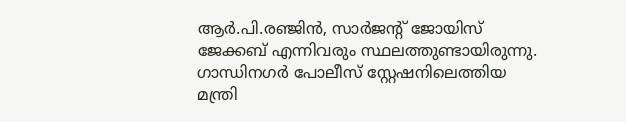ആർ.പി.രഞ്ജിൻ, സാർജന്റ് ജോയിസ് ജേക്കബ് എന്നിവരും സ്ഥലത്തുണ്ടായിരുന്നു. ഗാന്ധിനഗർ പോലീസ് സ്റ്റേഷനിലെത്തിയ മന്ത്രി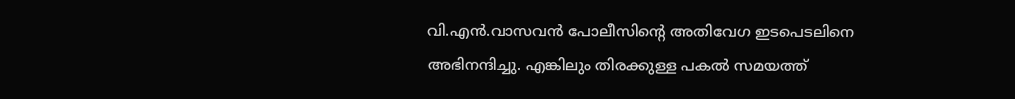വി.എൻ.വാസവൻ പോലീസിന്റെ അതിവേഗ ഇടപെടലിനെ അഭിനന്ദിച്ചു. എങ്കിലും തിരക്കുള്ള പകൽ സമയത്ത്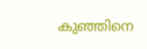കുഞ്ഞിനെ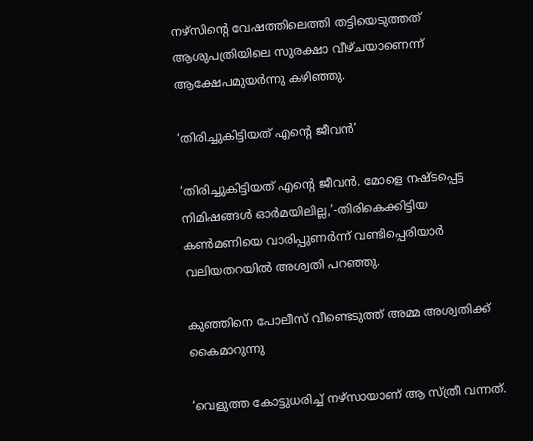നഴ്സിന്റെ വേഷത്തിലെത്തി തട്ടിയെടുത്തത് ആശുപത്രിയിലെ സുരക്ഷാ വീഴ്ചയാണെന്ന് ആക്ഷേപമുയർന്നു കഴിഞ്ഞു.

‘തിരിച്ചുകിട്ടിയത് എന്റെ ജീവൻ’

‘തിരിച്ചുകിട്ടിയത് എന്റെ ജീവൻ. മോളെ നഷ്ടപ്പെട്ട നിമിഷങ്ങൾ ഓർമയിലില്ല,’-തിരികെക്കിട്ടിയ കൺമണിയെ വാരിപ്പുണർന്ന് വണ്ടിപ്പെരിയാർ വലിയതറയിൽ അശ്വതി പറഞ്ഞു.

കുഞ്ഞിനെ പോലീസ് വീണ്ടെടുത്ത് അമ്മ അശ്വതിക്ക് കൈമാറുന്നു

‘വെളുത്ത കോട്ടുധരിച്ച് നഴ്സായാണ് ആ സ്ത്രീ വന്നത്.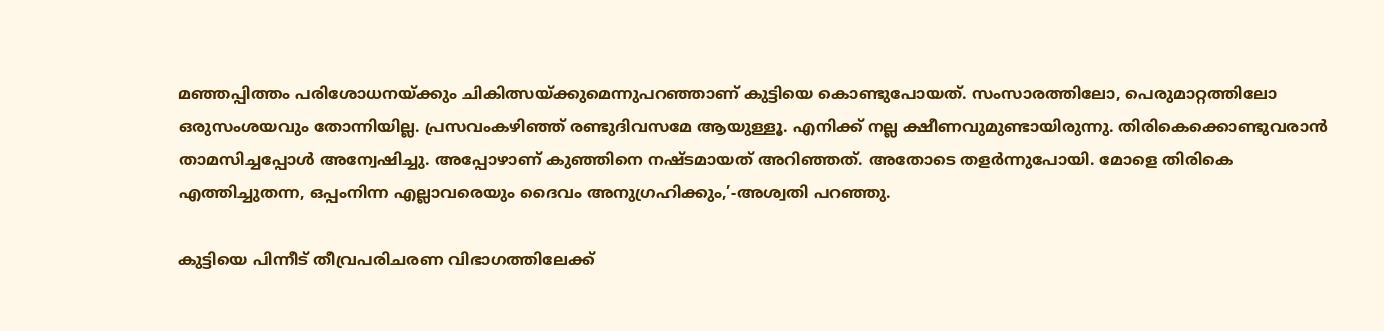മഞ്ഞപ്പിത്തം പരിശോധനയ്ക്കും ചികിത്സയ്ക്കുമെന്നുപറഞ്ഞാണ് കുട്ടിയെ കൊണ്ടുപോയത്. സംസാരത്തിലോ, പെരുമാറ്റത്തിലോ ഒരുസംശയവും തോന്നിയില്ല. പ്രസവംകഴിഞ്ഞ് രണ്ടുദിവസമേ ആയുള്ളൂ. എനിക്ക് നല്ല ക്ഷീണവുമുണ്ടായിരുന്നു. തിരികെക്കൊണ്ടുവരാൻ താമസിച്ചപ്പോൾ അന്വേഷിച്ചു. അപ്പോഴാണ് കുഞ്ഞിനെ നഷ്ടമായത് അറിഞ്ഞത്. അതോടെ തളർന്നുപോയി. മോളെ തിരികെ എത്തിച്ചുതന്ന, ഒപ്പംനിന്ന എല്ലാവരെയും ദൈവം അനുഗ്രഹിക്കും,’-അശ്വതി പറഞ്ഞു.

കുട്ടിയെ പിന്നീട് തീവ്രപരിചരണ വിഭാഗത്തിലേക്ക്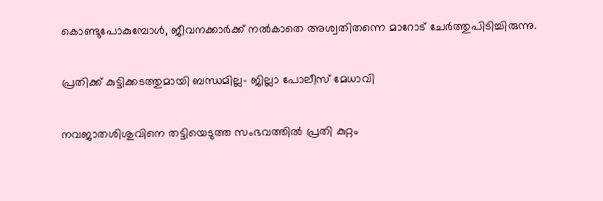കൊണ്ടുപോകുമ്പോൾ, ജീവനക്കാർക്ക് നൽകാതെ അശ്വതിതന്നെ മാറോട് ചേർത്തുപിടിച്ചിരുന്നു.

പ്രതിക്ക് കുട്ടിക്കടത്തുമായി ബന്ധമില്ല- ജില്ലാ പോലീസ് മേധാവി

നവജാതശിശുവിനെ തട്ടിയെടുത്ത സംഭവത്തിൽ പ്രതി കുറ്റം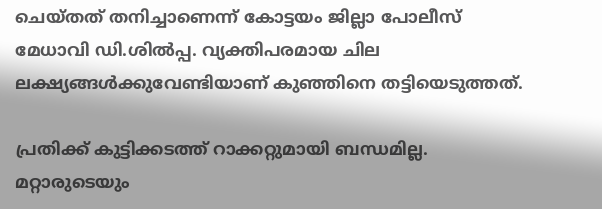ചെയ്തത് തനിച്ചാണെന്ന് കോട്ടയം ജില്ലാ പോലീസ് മേധാവി ഡി.ശിൽപ്പ. വ്യക്തിപരമായ ചില ലക്ഷ്യങ്ങൾക്കുവേണ്ടിയാണ് കുഞ്ഞിനെ തട്ടിയെടുത്തത്.

പ്രതിക്ക് കുട്ടിക്കടത്ത് റാക്കറ്റുമായി ബന്ധമില്ല. മറ്റാരുടെയും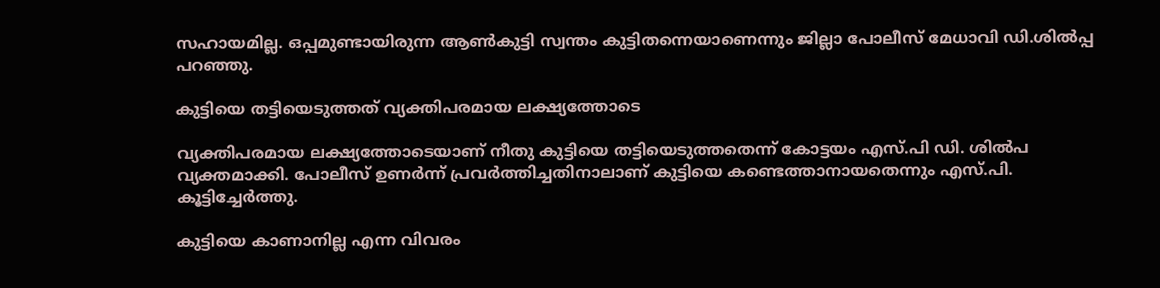സഹായമില്ല. ഒപ്പമുണ്ടായിരുന്ന ആൺകുട്ടി സ്വന്തം കുട്ടിതന്നെയാണെന്നും ജില്ലാ പോലീസ് മേധാവി ഡി.ശിൽപ്പ പറഞ്ഞു.

കുട്ടിയെ തട്ടിയെടുത്തത് വ്യക്തിപരമായ ലക്ഷ്യത്തോടെ

വ്യക്തിപരമായ ലക്ഷ്യത്തോടെയാണ് നീതു കുട്ടിയെ തട്ടിയെടുത്തതെന്ന് കോട്ടയം എസ്.പി ഡി. ശിൽപ വ്യക്തമാക്കി. പോലീസ് ഉണർന്ന് പ്രവർത്തിച്ചതിനാലാണ് കുട്ടിയെ കണ്ടെത്താനായതെന്നും എസ്.പി. കൂട്ടിച്ചേർത്തു.

കുട്ടിയെ കാണാനില്ല എന്ന വിവരം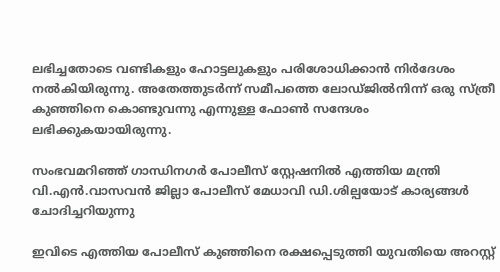ലഭിച്ചതോടെ വണ്ടികളും ഹോട്ടലുകളും പരിശോധിക്കാൻ നിർദേശം നൽകിയിരുന്നു. അതേത്തുടർന്ന് സമീപത്തെ ലോഡ്ജിൽനിന്ന് ഒരു സ്ത്രീ കുഞ്ഞിനെ കൊണ്ടുവന്നു എന്നുള്ള ഫോൺ സന്ദേശം ലഭിക്കുകയായിരുന്നു.

സംഭവമറിഞ്ഞ് ഗാന്ധിനഗർ പോലീസ് സ്റ്റേഷനിൽ എത്തിയ മന്ത്രി വി.എൻ.വാസവൻ ജില്ലാ പോലീസ് മേധാവി ഡി.ശില്പയോട് കാര്യങ്ങൾ ചോദിച്ചറിയുന്നു

ഇവിടെ എത്തിയ പോലീസ് കുഞ്ഞിനെ രക്ഷപ്പെടുത്തി യുവതിയെ അറസ്റ്റ്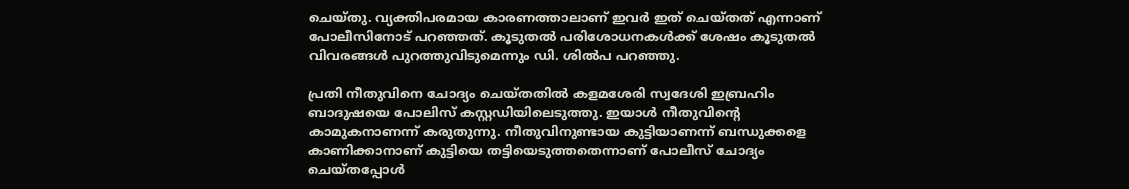ചെയ്തു. വ്യക്തിപരമായ കാരണത്താലാണ് ഇവർ ഇത് ചെയ്തത് എന്നാണ് പോലീസിനോട് പറഞ്ഞത്. കൂടുതൽ പരിശോധനകൾക്ക് ശേഷം കൂടുതൽ വിവരങ്ങൾ പുറത്തുവിടുമെന്നും ഡി. ശിൽപ പറഞ്ഞു.

പ്രതി നീതുവിനെ ചോദ്യം ചെയ്തതിൽ കളമശേരി സ്വദേശി ഇബ്രഹിം ബാദുഷയെ പോലിസ് കസ്റ്റഡിയിലെടുത്തു. ഇയാൾ നീതുവിന്റെ കാമുകനാണന്ന് കരുതുന്നു. നീതുവിനുണ്ടായ കുട്ടിയാണന്ന് ബന്ധുക്കളെ കാണിക്കാനാണ് കുട്ടിയെ തട്ടിയെടുത്തതെന്നാണ് പോലീസ് ചോദ്യം ചെയ്തപ്പോൾ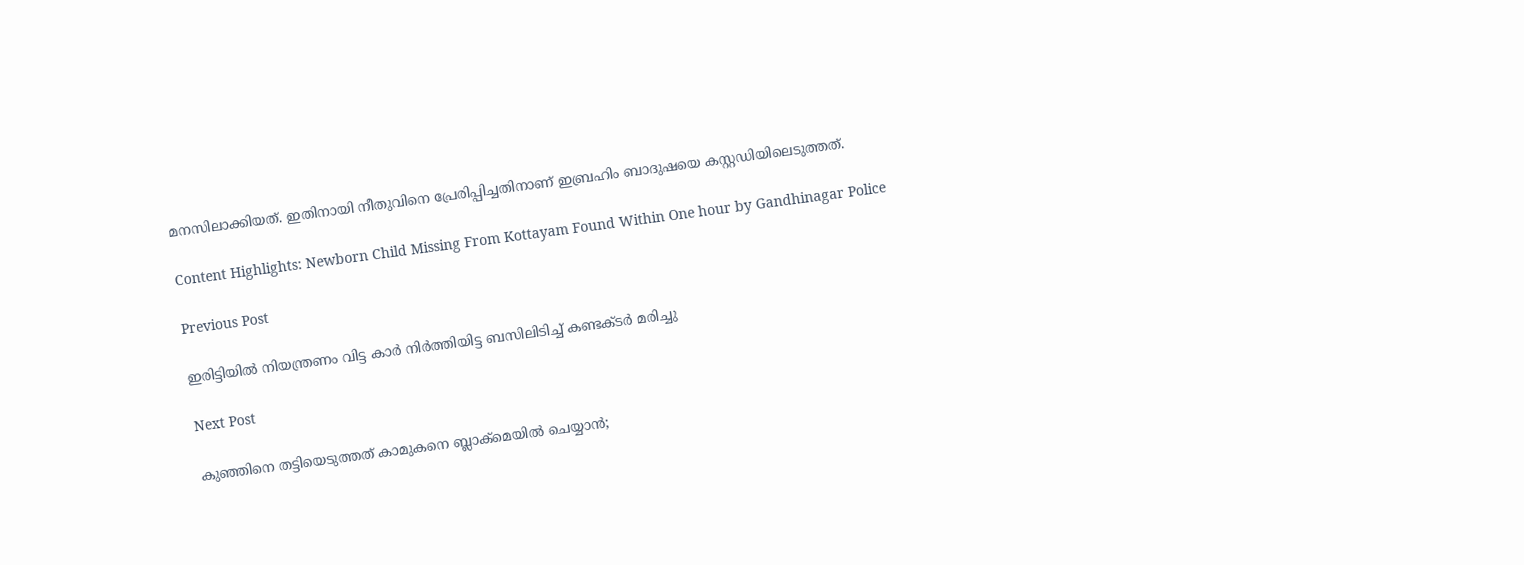മനസിലാക്കിയത്. ഇതിനായി നീതുവിനെ പ്രേരിപ്പിച്ചതിനാണ് ഇബ്രഹിം ബാദുഷയെ കസ്റ്റഡിയിലെടുത്തത്.

Content Highlights: Newborn Child Missing From Kottayam Found Within One hour by Gandhinagar Police

Previous Post

ഇരിട്ടിയിൽ നിയന്ത്രണം വിട്ട കാർ നിർത്തിയിട്ട ബസിലിടിച്ച് കണ്ടക്‌ടർ മരിച്ചു

Next Post

കുഞ്ഞിനെ തട്ടിയെടുത്തത്‌ കാമുകനെ ബ്ലാക്‌മെയിൽ ചെയ്യാൻ;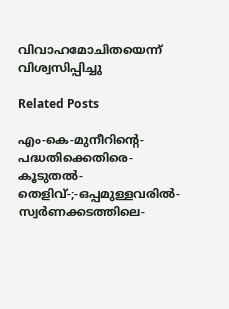വിവാഹമോചിതയെന്ന് വിശ്വസിപ്പിച്ചു

Related Posts

എം-കെ-മുനീറിന്റെ-പദ്ധതിക്കെതിരെ-കൂടുതൽ-തെളിവ്‌-;-ഒപ്പമുള്ളവരിൽ-
സ്വർണക്കടത്തിലെ-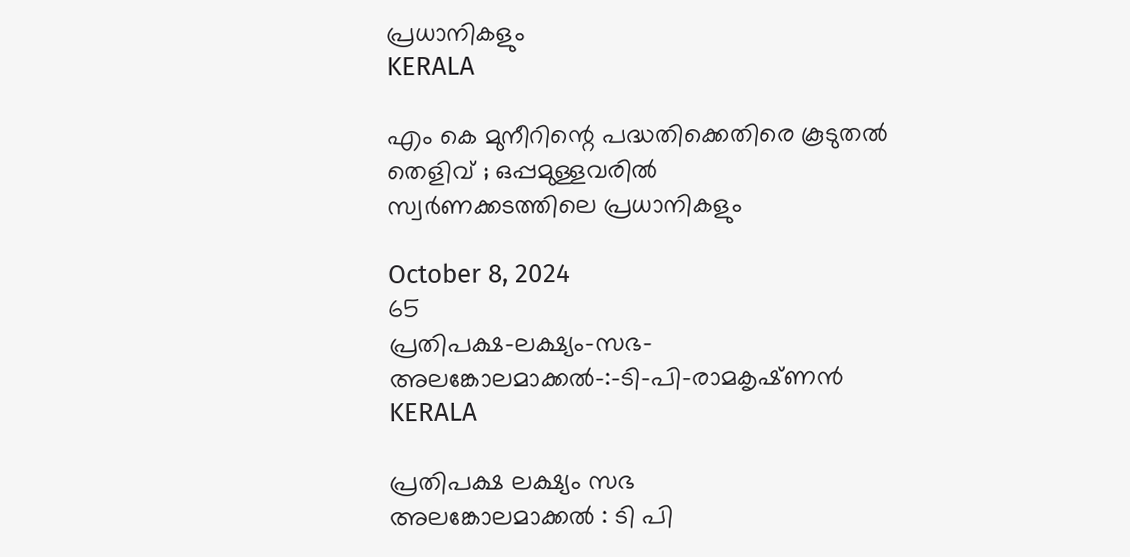പ്രധാനികളും
KERALA

എം കെ മുനീറിന്റെ പദ്ധതിക്കെതിരെ കൂടുതൽ തെളിവ്‌ ; ഒപ്പമുള്ളവരിൽ
സ്വർണക്കടത്തിലെ പ്രധാനികളും

October 8, 2024
65
പ്രതിപക്ഷ-ലക്ഷ്യം-സഭ-
അലങ്കോലമാക്കൽ-:-ടി-പി-രാമകൃഷ്‌ണൻ
KERALA

പ്രതിപക്ഷ ലക്ഷ്യം സഭ
അലങ്കോലമാക്കൽ : ടി പി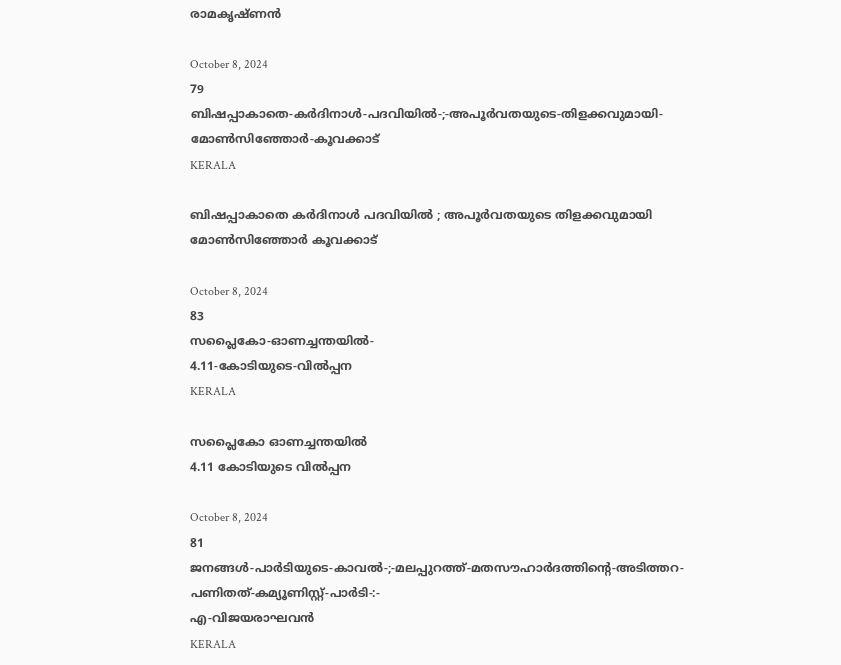രാമകൃഷ്‌ണൻ

October 8, 2024
79
ബിഷപ്പാകാതെ-കർദിനാൾ-പദവിയിൽ-;-അപൂർവതയുടെ-തിളക്കവുമായി-മോൺസിഞ്ഞോർ-കൂവക്കാട്‌
KERALA

ബിഷപ്പാകാതെ കർദിനാൾ പദവിയിൽ ; അപൂർവതയുടെ തിളക്കവുമായി മോൺസിഞ്ഞോർ കൂവക്കാട്‌

October 8, 2024
83
സപ്ലൈകോ-ഓണച്ചന്തയിൽ-
4.11-കോടിയുടെ-വിൽപ്പന
KERALA

സപ്ലൈകോ ഓണച്ചന്തയിൽ
4.11 കോടിയുടെ വിൽപ്പന

October 8, 2024
81
ജനങ്ങൾ-പാർടിയുടെ-കാവൽ-;-മലപ്പുറത്ത്-മതസൗഹാർദത്തിന്റെ-അടിത്തറ-പണിതത്-കമ്യൂണിസ്റ്റ്-പാർടി-:-
എ-വിജയരാഘവൻ
KERALA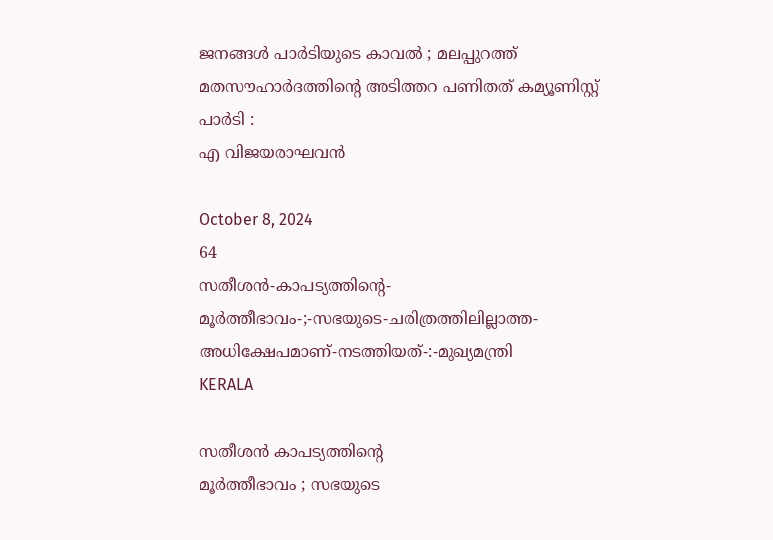ജനങ്ങൾ പാർടിയുടെ കാവൽ ; മലപ്പുറത്ത് മതസൗഹാർദത്തിന്റെ അടിത്തറ പണിതത് കമ്യൂണിസ്റ്റ് പാർടി :
എ വിജയരാഘവൻ

October 8, 2024
64
സതീശൻ-കാപട്യത്തിന്റെ-
മൂർത്തീഭാവം-;-സഭയുടെ-ചരിത്രത്തിലില്ലാത്ത-അധിക്ഷേപമാണ്‌-നടത്തിയത്‌-:-മുഖ്യമന്ത്രി
KERALA

സതീശൻ കാപട്യത്തിന്റെ
മൂർത്തീഭാവം ; സഭയുടെ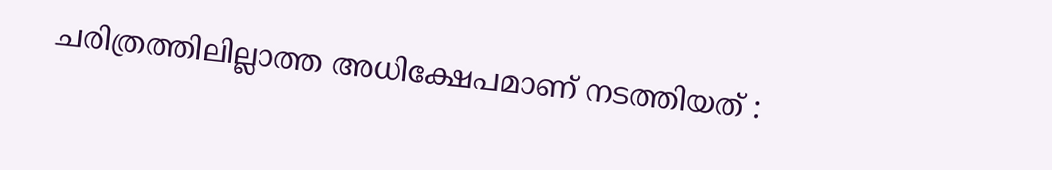ചരിത്രത്തിലില്ലാത്ത അധിക്ഷേപമാണ്‌ നടത്തിയത്‌ :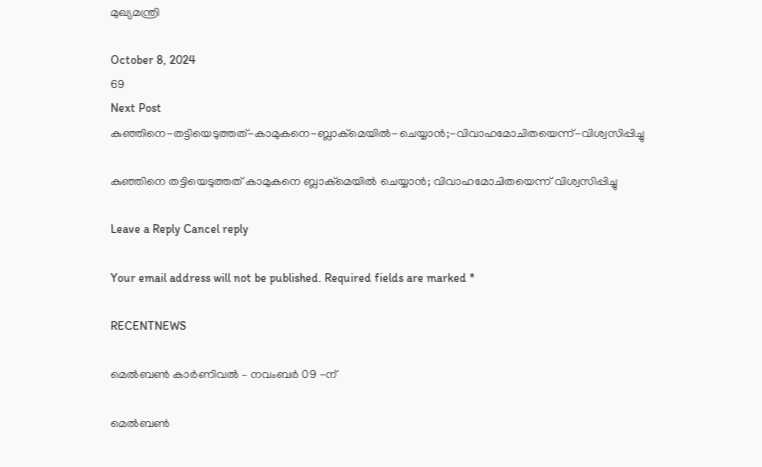മുഖ്യമന്ത്രി

October 8, 2024
69
Next Post
കുഞ്ഞിനെ-തട്ടിയെടുത്തത്‌-കാമുകനെ-ബ്ലാക്‌മെയിൽ-ചെയ്യാൻ;-വിവാഹമോചിതയെന്ന്-വിശ്വസിപ്പിച്ചു

കുഞ്ഞിനെ തട്ടിയെടുത്തത്‌ കാമുകനെ ബ്ലാക്‌മെയിൽ ചെയ്യാൻ; വിവാഹമോചിതയെന്ന് വിശ്വസിപ്പിച്ചു

Leave a Reply Cancel reply

Your email address will not be published. Required fields are marked *

RECENTNEWS

മെൽബൺ കാർണിവൽ – നവംബർ 09 -ന്

മെൽബൺ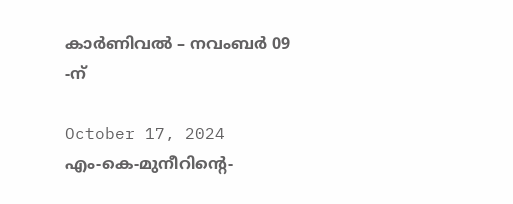കാർണിവൽ – നവംബർ 09 -ന്

October 17, 2024
എം-കെ-മുനീറിന്റെ-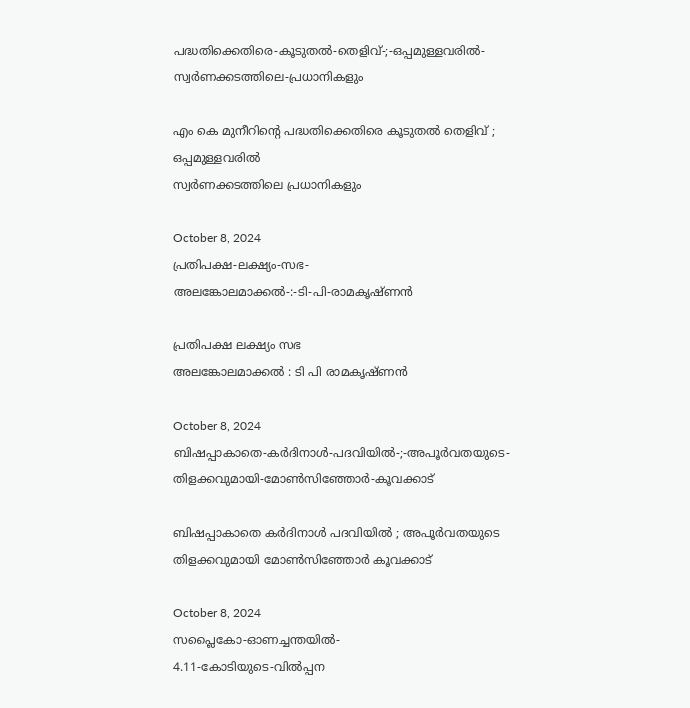പദ്ധതിക്കെതിരെ-കൂടുതൽ-തെളിവ്‌-;-ഒപ്പമുള്ളവരിൽ-
സ്വർണക്കടത്തിലെ-പ്രധാനികളും

എം കെ മുനീറിന്റെ പദ്ധതിക്കെതിരെ കൂടുതൽ തെളിവ്‌ ; ഒപ്പമുള്ളവരിൽ
സ്വർണക്കടത്തിലെ പ്രധാനികളും

October 8, 2024
പ്രതിപക്ഷ-ലക്ഷ്യം-സഭ-
അലങ്കോലമാക്കൽ-:-ടി-പി-രാമകൃഷ്‌ണൻ

പ്രതിപക്ഷ ലക്ഷ്യം സഭ
അലങ്കോലമാക്കൽ : ടി പി രാമകൃഷ്‌ണൻ

October 8, 2024
ബിഷപ്പാകാതെ-കർദിനാൾ-പദവിയിൽ-;-അപൂർവതയുടെ-തിളക്കവുമായി-മോൺസിഞ്ഞോർ-കൂവക്കാട്‌

ബിഷപ്പാകാതെ കർദിനാൾ പദവിയിൽ ; അപൂർവതയുടെ തിളക്കവുമായി മോൺസിഞ്ഞോർ കൂവക്കാട്‌

October 8, 2024
സപ്ലൈകോ-ഓണച്ചന്തയിൽ-
4.11-കോടിയുടെ-വിൽപ്പന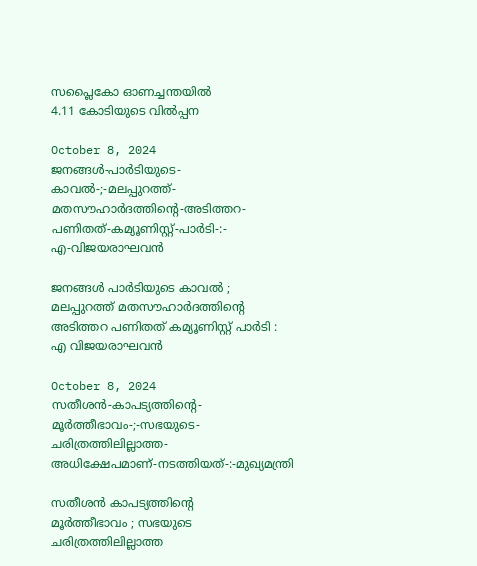സപ്ലൈകോ ഓണച്ചന്തയിൽ
4.11 കോടിയുടെ വിൽപ്പന

October 8, 2024
ജനങ്ങൾ-പാർടിയുടെ-കാവൽ-;-മലപ്പുറത്ത്-മതസൗഹാർദത്തിന്റെ-അടിത്തറ-പണിതത്-കമ്യൂണിസ്റ്റ്-പാർടി-:-
എ-വിജയരാഘവൻ

ജനങ്ങൾ പാർടിയുടെ കാവൽ ; മലപ്പുറത്ത് മതസൗഹാർദത്തിന്റെ അടിത്തറ പണിതത് കമ്യൂണിസ്റ്റ് പാർടി :
എ വിജയരാഘവൻ

October 8, 2024
സതീശൻ-കാപട്യത്തിന്റെ-
മൂർത്തീഭാവം-;-സഭയുടെ-ചരിത്രത്തിലില്ലാത്ത-അധിക്ഷേപമാണ്‌-നടത്തിയത്‌-:-മുഖ്യമന്ത്രി

സതീശൻ കാപട്യത്തിന്റെ
മൂർത്തീഭാവം ; സഭയുടെ ചരിത്രത്തിലില്ലാത്ത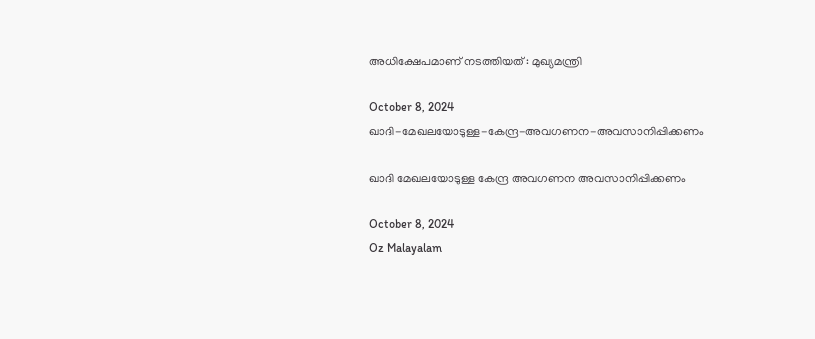അധിക്ഷേപമാണ്‌ നടത്തിയത്‌ : മുഖ്യമന്ത്രി

October 8, 2024
ഖാദി-മേഖലയോടുള്ള-കേന്ദ്ര-അവഗണന-അവസാനിപ്പിക്കണം

ഖാദി മേഖലയോടുള്ള കേന്ദ്ര അവഗണന അവസാനിപ്പിക്കണം

October 8, 2024
Oz Malayalam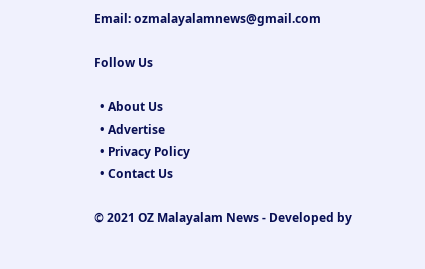Email: ozmalayalamnews@gmail.com

Follow Us

  • About Us
  • Advertise
  • Privacy Policy
  • Contact Us

© 2021 OZ Malayalam News - Developed by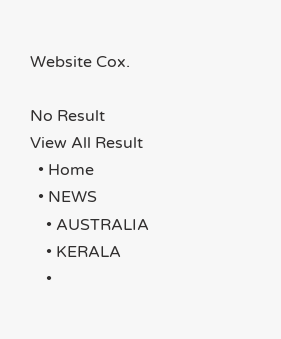Website Cox.

No Result
View All Result
  • Home
  • NEWS
    • AUSTRALIA
    • KERALA
    •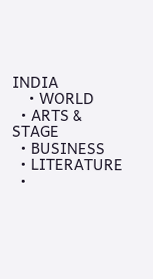INDIA
    • WORLD
  • ARTS & STAGE
  • BUSINESS
  • LITERATURE
  •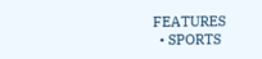FEATURES
  • SPORTS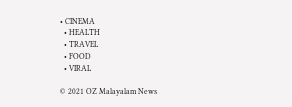• CINEMA
  • HEALTH
  • TRAVEL
  • FOOD
  • VIRAL

© 2021 OZ Malayalam News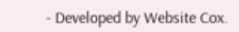- Developed by Website Cox.